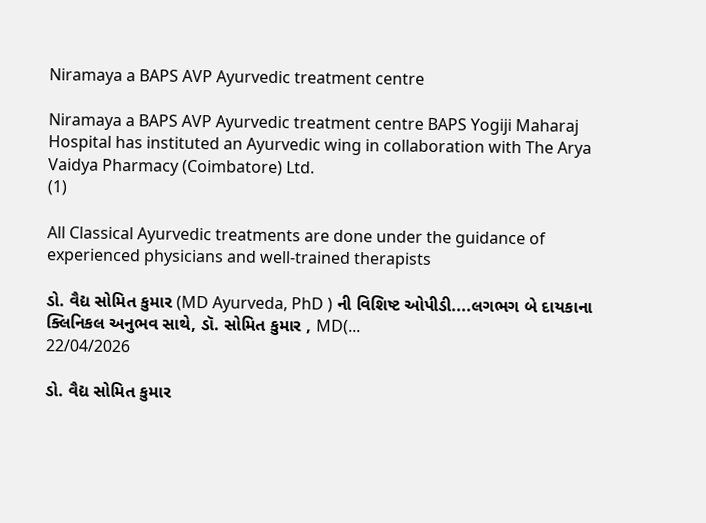Niramaya a BAPS AVP Ayurvedic treatment centre

Niramaya a BAPS AVP Ayurvedic treatment centre BAPS Yogiji Maharaj Hospital has instituted an Ayurvedic wing in collaboration with The Arya Vaidya Pharmacy (Coimbatore) Ltd.
(1)

All Classical Ayurvedic treatments are done under the guidance of experienced physicians and well-trained therapists

ડો. વૈદ્ય સોમિત કુમાર (MD Ayurveda, PhD ) ની વિશિષ્ટ ઓપીડી....લગભગ બે દાયકાના ક્લિનિકલ અનુભવ સાથે, ડૉ. સોમિત કુમાર , MD(...
22/04/2026

ડો. વૈદ્ય સોમિત કુમાર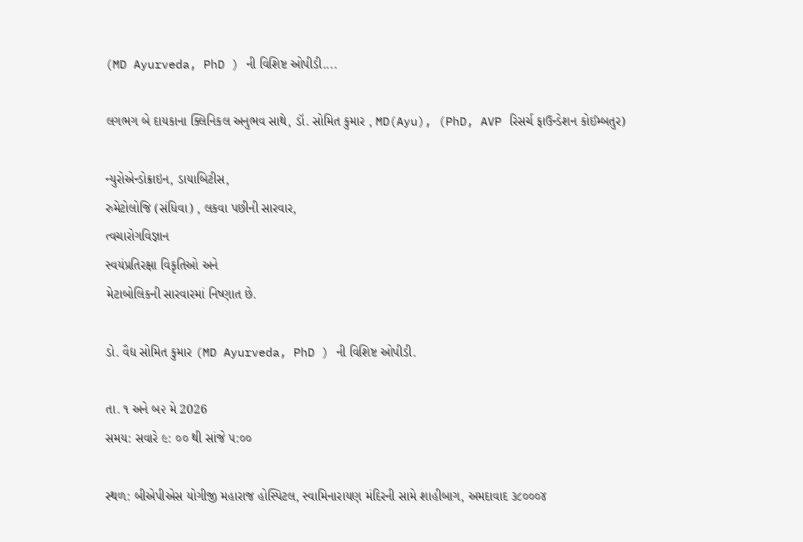(MD Ayurveda, PhD ) ની વિશિષ્ટ ઓપીડી....

લગભગ બે દાયકાના ક્લિનિકલ અનુભવ સાથે, ડૉ. સોમિત કુમાર , MD(Ayu), (PhD, AVP રિસર્ચ ફાઉન્ડેશન કોઈમ્બતુર)

ન્યુરોએન્ડોક્રાઇન, ડાયાબિટીસ,
રુમેટોલોજિ (સંધિવા) , લકવા પછીની સારવાર,
ત્વચારોગવિજ્ઞાન
સ્વયંપ્રતિરક્ષા વિકૃતિઓ અને
મેટાબોલિકની સારવારમાં નિષ્ણાત છે.

ડો. વૈદ્ય સોમિત કુમાર (MD Ayurveda, PhD ) ની વિશિષ્ટ ઓપીડી.

તા. ૧ અને બ૨ મે 2026
સમય: સવારે ૯: ૦૦ થી સાંજે ૫:૦૦

સ્થળ: બીએપીએસ યોગીજી મહારાજ હોસ્પિટલ, સ્વામિનારાયણ મંદિરની સામે શાહીબાગ, અમદાવાદ ૩૮૦૦૦૪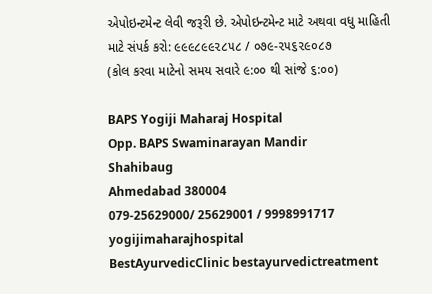એપોઇન્ટમેન્ટ લેવી જરૂરી છે. એપોઇન્ટમેન્ટ માટે અથવા વધુ માહિતી માટે સંપર્ક કરો: ૯૯૯૮૯૯૨૮૫૮ / ૦૭૯-૨૫૬૨૯૦૮૭
(કોલ કરવા માટેનો સમય સવારે ૯:૦૦ થી સાંજે ૬:૦૦)

BAPS Yogiji Maharaj Hospital
Opp. BAPS Swaminarayan Mandir
Shahibaug
Ahmedabad 380004
079-25629000/ 25629001 / 9998991717
yogijimaharajhospital
BestAyurvedicClinic bestayurvedictreatment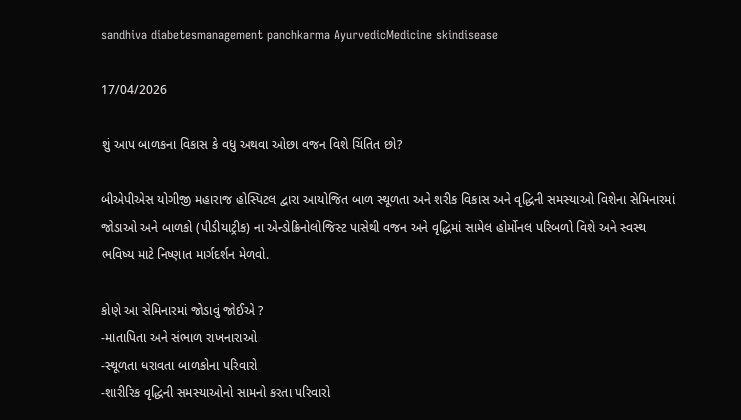sandhiva diabetesmanagement panchkarma AyurvedicMedicine skindisease

17/04/2026

શું આપ બાળકના વિકાસ કે વધુ અથવા ઓછા વજન વિશે ચિંતિત છો?

બીએપીએસ યોગીજી મહારાજ હોસ્પિટલ દ્વારા આયોજિત બાળ સ્થૂળતા અને શરીક વિકાસ અને વૃદ્ધિની સમસ્યાઓ વિશેના સેમિનારમાં જોડાઓ અને બાળકો (પીડીયાટ્રીક) ના એન્ડોક્રિનોલોજિસ્ટ પાસેથી વજન અને વૃદ્ધિમાં સામેલ હોર્મોનલ પરિબળો વિશે અને સ્વસ્થ ભવિષ્ય માટે નિષ્ણાત માર્ગદર્શન મેળવો.

કોણે આ સેમિનારમાં જોડાવું જોઈએ ?
-માતાપિતા અને સંભાળ રાખનારાઓ
-સ્થૂળતા ધરાવતા બાળકોના પરિવારો
-શારીરિક વૃદ્ધિની સમસ્યાઓનો સામનો કરતા પરિવારો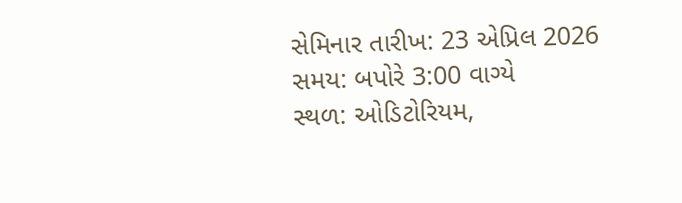સેમિનાર તારીખ: 23 એપ્રિલ 2026
સમય: બપોરે 3:00 વાગ્યે
સ્થળ: ઓડિટોરિયમ,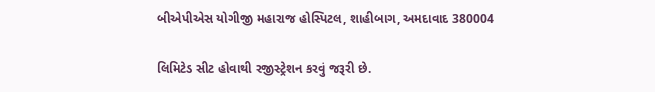બીએપીએસ યોગીજી મહારાજ હોસ્પિટલ, શાહીબાગ, અમદાવાદ 380004

લિમિટેડ સીટ હોવાથી રજીસ્ટ્રેશન કરવું જરૂરી છે.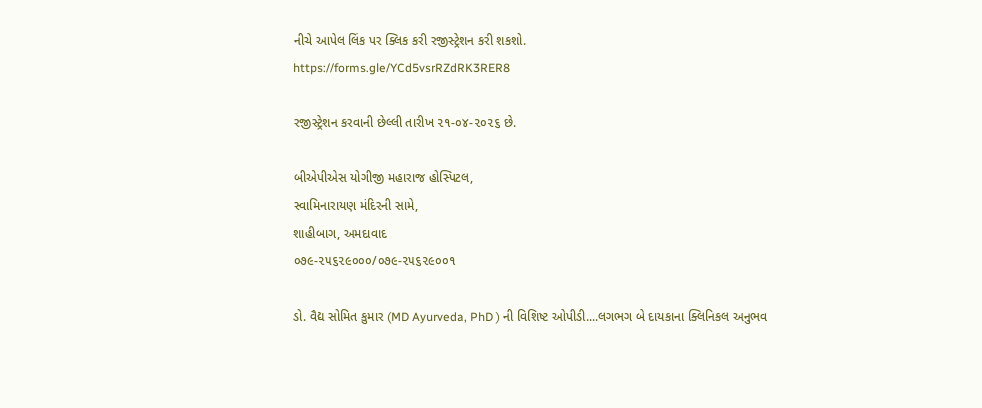નીચે આપેલ લિંક પર ક્લિક કરી રજીસ્ટ્રેશન કરી શકશો.
https://forms.gle/YCd5vsrRZdRK3RER8

રજીસ્ટ્રેશન કરવાની છેલ્લી તારીખ ૨૧-૦૪-૨૦૨૬ છે.

બીએપીએસ યોગીજી મહારાજ હોસ્પિટલ,
સ્વામિનારાયણ મંદિરની સામે,
શાહીબાગ, અમદાવાદ
૦૭૯-૨૫૬૨૯૦૦૦/૦૭૯-૨૫૬૨૯૦૦૧

ડો. વૈદ્ય સોમિત કુમાર (MD Ayurveda, PhD ) ની વિશિષ્ટ ઓપીડી....લગભગ બે દાયકાના ક્લિનિકલ અનુભવ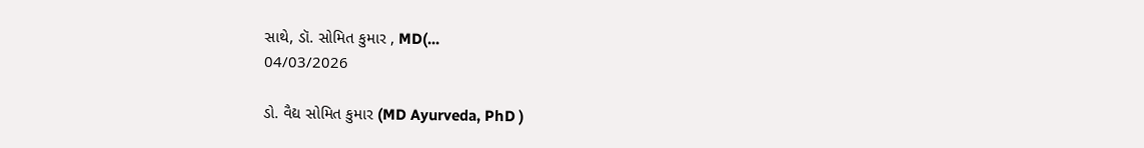સાથે, ડૉ. સોમિત કુમાર , MD(...
04/03/2026

ડો. વૈદ્ય સોમિત કુમાર (MD Ayurveda, PhD )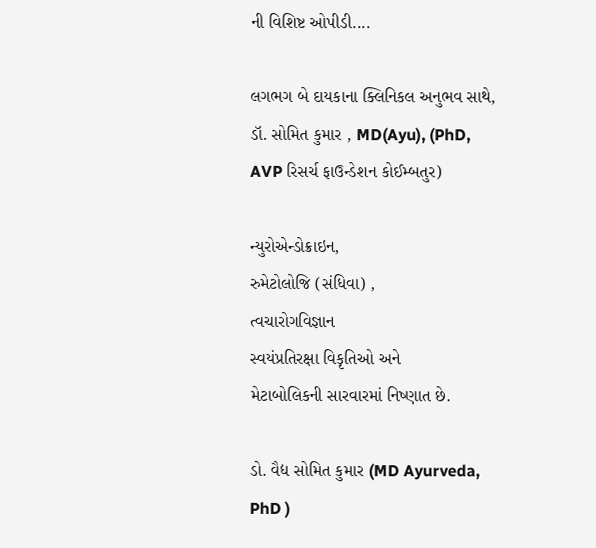ની વિશિષ્ટ ઓપીડી....

લગભગ બે દાયકાના ક્લિનિકલ અનુભવ સાથે, ડૉ. સોમિત કુમાર , MD(Ayu), (PhD, AVP રિસર્ચ ફાઉન્ડેશન કોઈમ્બતુર)

ન્યુરોએન્ડોક્રાઇન,
રુમેટોલોજિ (સંધિવા) ,
ત્વચારોગવિજ્ઞાન
સ્વયંપ્રતિરક્ષા વિકૃતિઓ અને
મેટાબોલિકની સારવારમાં નિષ્ણાત છે.

ડો. વૈદ્ય સોમિત કુમાર (MD Ayurveda, PhD )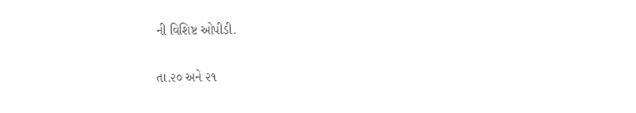ની વિશિષ્ટ ઓપીડી.

તા.૨૦ અને ૨૧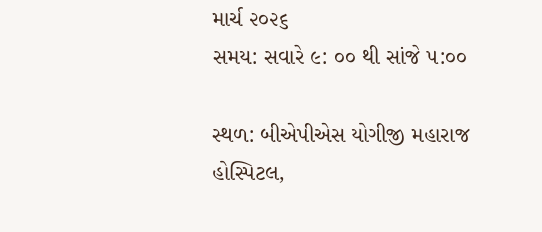માર્ચ ૨૦૨૬
સમય: સવારે ૯: ૦૦ થી સાંજે ૫:૦૦

સ્થળ: બીએપીએસ યોગીજી મહારાજ હોસ્પિટલ,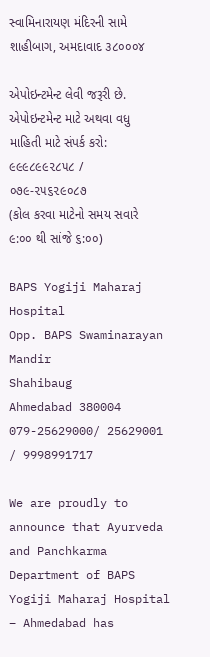સ્વામિનારાયણ મંદિરની સામે શાહીબાગ, અમદાવાદ ૩૮૦૦૦૪

એપોઇન્ટમેન્ટ લેવી જરૂરી છે. એપોઇન્ટમેન્ટ માટે અથવા વધુ માહિતી માટે સંપર્ક કરો: ૯૯૯૮૯૯૨૮૫૮ / ૦૭૯-૨૫૬૨૯૦૮૭
(કોલ કરવા માટેનો સમય સવારે ૯:૦૦ થી સાંજે ૬:૦૦)

BAPS Yogiji Maharaj Hospital
Opp. BAPS Swaminarayan Mandir
Shahibaug
Ahmedabad 380004
079-25629000/ 25629001 / 9998991717

We are proudly to announce that Ayurveda and Panchkarma Department of BAPS Yogiji Maharaj Hospital – Ahmedabad has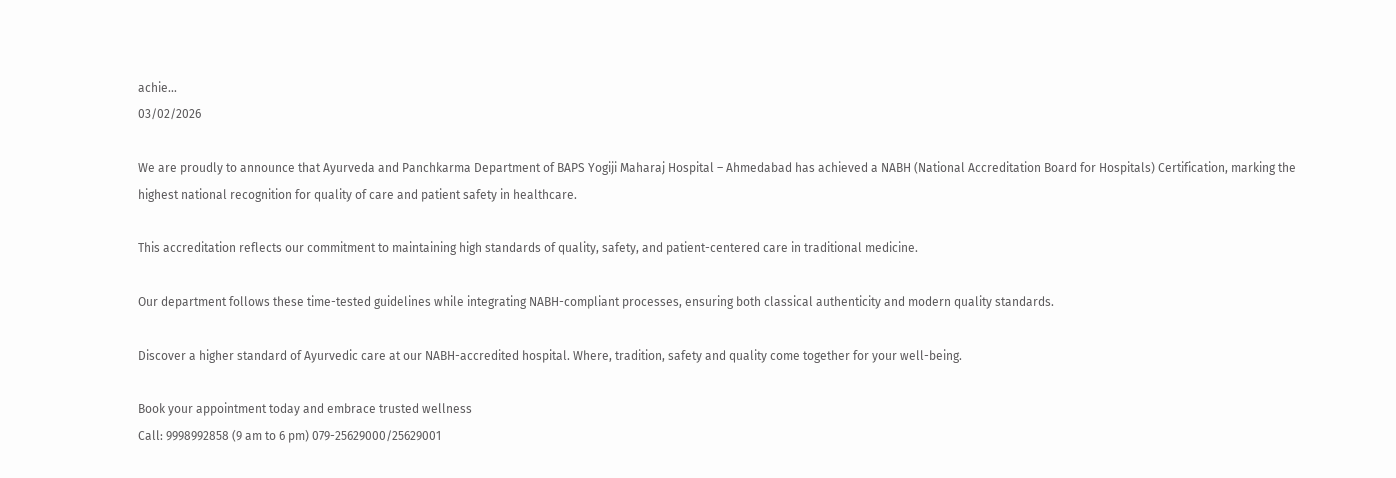achie...
03/02/2026

We are proudly to announce that Ayurveda and Panchkarma Department of BAPS Yogiji Maharaj Hospital – Ahmedabad has achieved a NABH (National Accreditation Board for Hospitals) Certification, marking the highest national recognition for quality of care and patient safety in healthcare.

This accreditation reflects our commitment to maintaining high standards of quality, safety, and patient-centered care in traditional medicine.

Our department follows these time-tested guidelines while integrating NABH-compliant processes, ensuring both classical authenticity and modern quality standards.

Discover a higher standard of Ayurvedic care at our NABH-accredited hospital. Where, tradition, safety and quality come together for your well-being.

Book your appointment today and embrace trusted wellness
Call: 9998992858 (9 am to 6 pm) 079-25629000/25629001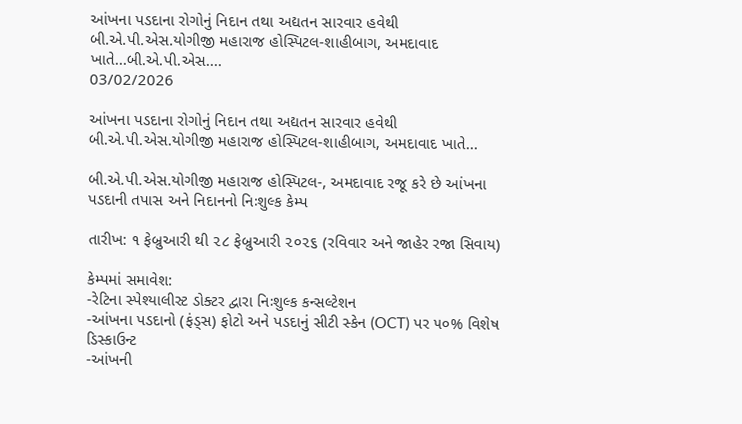આંખના પડદાના રોગોનું નિદાન તથા અદ્યતન સારવાર હવેથી બી.એ.પી.એસ.યોગીજી મહારાજ હોસ્પિટલ-શાહીબાગ, અમદાવાદ ખાતે...બી.એ.પી.એસ....
03/02/2026

આંખના પડદાના રોગોનું નિદાન તથા અદ્યતન સારવાર હવેથી બી.એ.પી.એસ.યોગીજી મહારાજ હોસ્પિટલ-શાહીબાગ, અમદાવાદ ખાતે...

બી.એ.પી.એસ.યોગીજી મહારાજ હોસ્પિટલ-, અમદાવાદ રજૂ કરે છે આંખના પડદાની તપાસ અને નિદાનનો નિઃશુલ્ક કેમ્પ

તારીખ: ૧ ફેબ્રુઆરી થી ૨૮ ફેબ્રુઆરી ૨૦૨૬ (રવિવાર અને જાહેર રજા સિવાય)

કેમ્પમાં સમાવેશ:
-રેટિના સ્પેશ્યાલીસ્ટ ડોક્ટર દ્વારા નિઃશુલ્ક કન્સલ્ટેશન
-આંખના પડદાનો (ફંડ્સ) ફોટો અને પડદાનું સીટી સ્કેન (OCT) પર ૫૦% વિશેષ ડિસ્કાઉન્ટ
-આંખની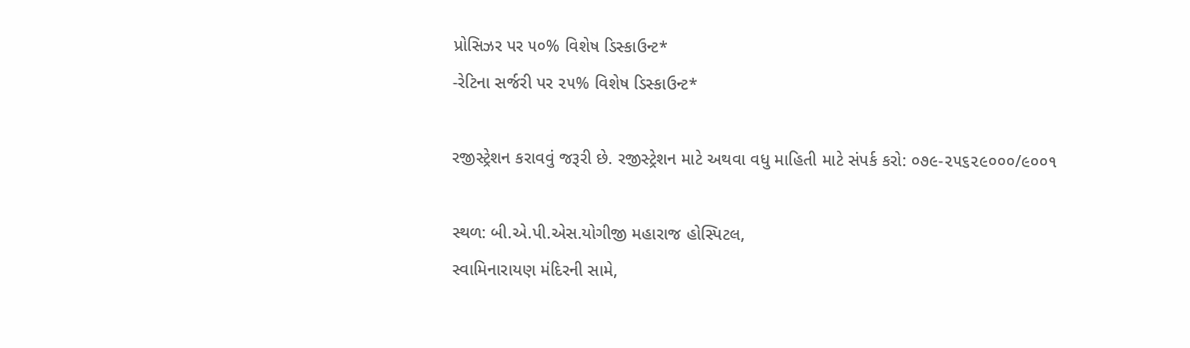પ્રોસિઝર પર ૫૦% વિશેષ ડિસ્કાઉન્ટ*
-રેટિના સર્જરી પર ૨૫% વિશેષ ડિસ્કાઉન્ટ*

રજીસ્ટ્રેશન કરાવવું જરૂરી છે. રજીસ્ટ્રેશન માટે અથવા વધુ માહિતી માટે સંપર્ક કરો: ૦૭૯-૨૫૬૨૯૦૦૦/૯૦૦૧

સ્થળ: બી.એ.પી.એસ.યોગીજી મહારાજ હોસ્પિટલ,
સ્વામિનારાયણ મંદિરની સામે,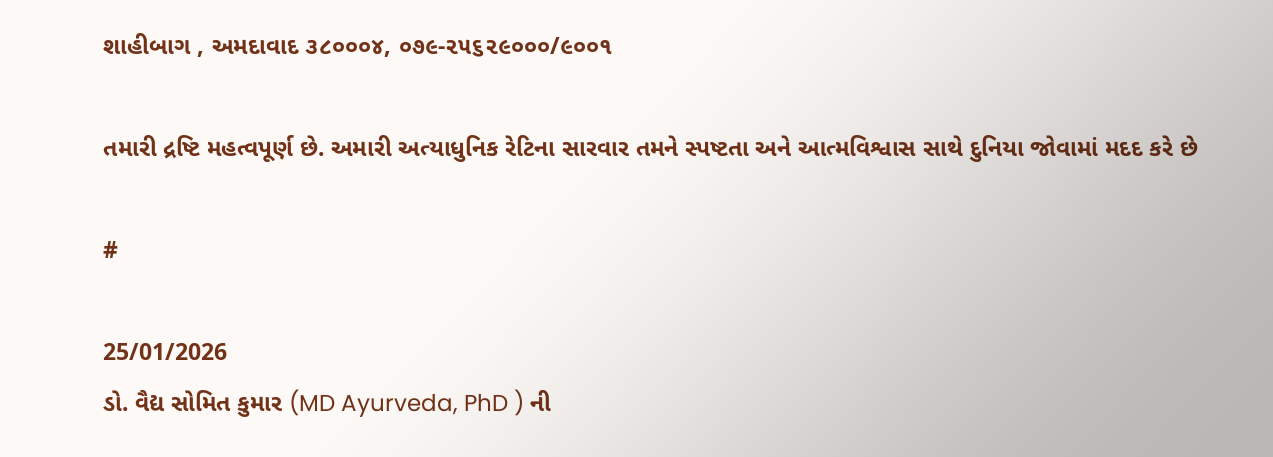શાહીબાગ , અમદાવાદ ૩૮૦૦૦૪, ૦૭૯-૨૫૬૨૯૦૦૦/૯૦૦૧

તમારી દ્રષ્ટિ મહત્વપૂર્ણ છે. અમારી અત્યાધુનિક રેટિના સારવાર તમને સ્પષ્ટતા અને આત્મવિશ્વાસ સાથે દુનિયા જોવામાં મદદ કરે છે

#

25/01/2026
ડો. વૈદ્ય સોમિત કુમાર (MD Ayurveda, PhD ) ની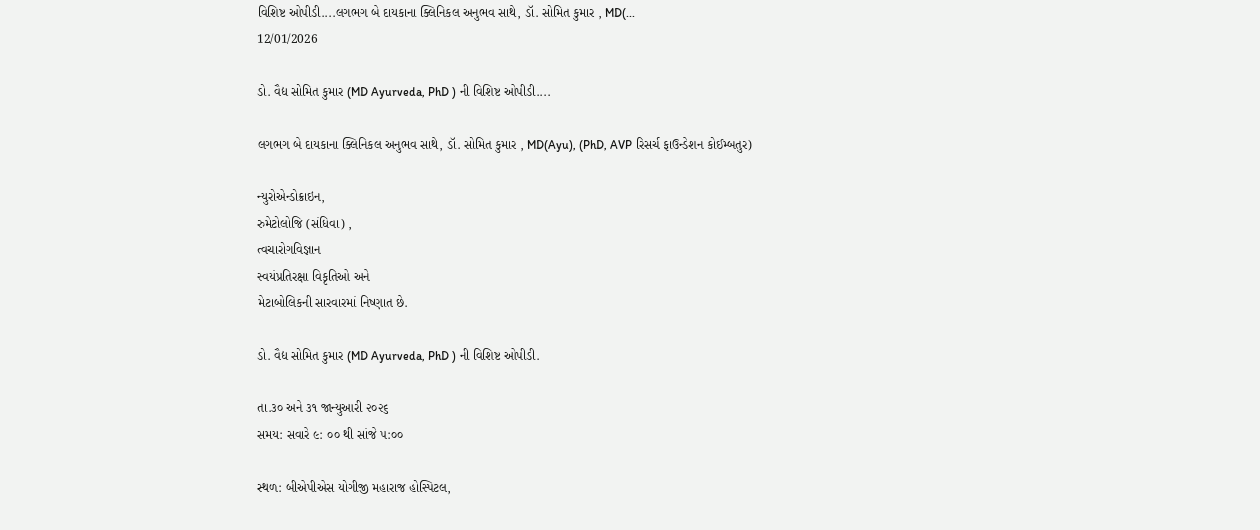વિશિષ્ટ ઓપીડી....લગભગ બે દાયકાના ક્લિનિકલ અનુભવ સાથે, ડૉ. સોમિત કુમાર , MD(...
12/01/2026

ડો. વૈદ્ય સોમિત કુમાર (MD Ayurveda, PhD ) ની વિશિષ્ટ ઓપીડી....

લગભગ બે દાયકાના ક્લિનિકલ અનુભવ સાથે, ડૉ. સોમિત કુમાર , MD(Ayu), (PhD, AVP રિસર્ચ ફાઉન્ડેશન કોઈમ્બતુર)

ન્યુરોએન્ડોક્રાઇન,
રુમેટોલોજિ (સંધિવા) ,
ત્વચારોગવિજ્ઞાન
સ્વયંપ્રતિરક્ષા વિકૃતિઓ અને
મેટાબોલિકની સારવારમાં નિષ્ણાત છે.

ડો. વૈદ્ય સોમિત કુમાર (MD Ayurveda, PhD ) ની વિશિષ્ટ ઓપીડી.

તા.૩૦ અને ૩૧ જાન્યુઆરી ૨૦૨૬
સમય: સવારે ૯: ૦૦ થી સાંજે ૫:૦૦

સ્થળ: બીએપીએસ યોગીજી મહારાજ હોસ્પિટલ,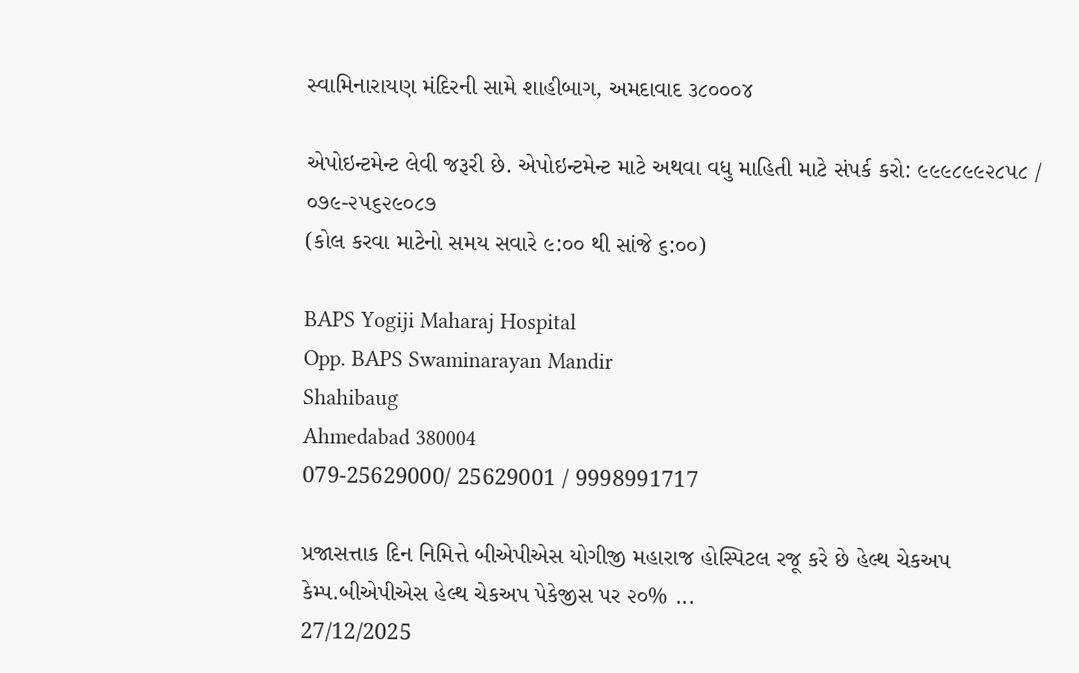સ્વામિનારાયણ મંદિરની સામે શાહીબાગ, અમદાવાદ ૩૮૦૦૦૪

એપોઇન્ટમેન્ટ લેવી જરૂરી છે. એપોઇન્ટમેન્ટ માટે અથવા વધુ માહિતી માટે સંપર્ક કરો: ૯૯૯૮૯૯૨૮૫૮ / ૦૭૯-૨૫૬૨૯૦૮૭
(કોલ કરવા માટેનો સમય સવારે ૯:૦૦ થી સાંજે ૬:૦૦)

BAPS Yogiji Maharaj Hospital
Opp. BAPS Swaminarayan Mandir
Shahibaug
Ahmedabad 380004
079-25629000/ 25629001 / 9998991717

પ્રજાસત્તાક દિન નિમિત્તે બીએપીએસ યોગીજી મહારાજ હોસ્પિટલ રજૂ કરે છે હેલ્થ ચેકઅપ કેમ્પ.બીએપીએસ હેલ્થ ચેકઅપ પેકેજીસ પર ૨૦% ...
27/12/2025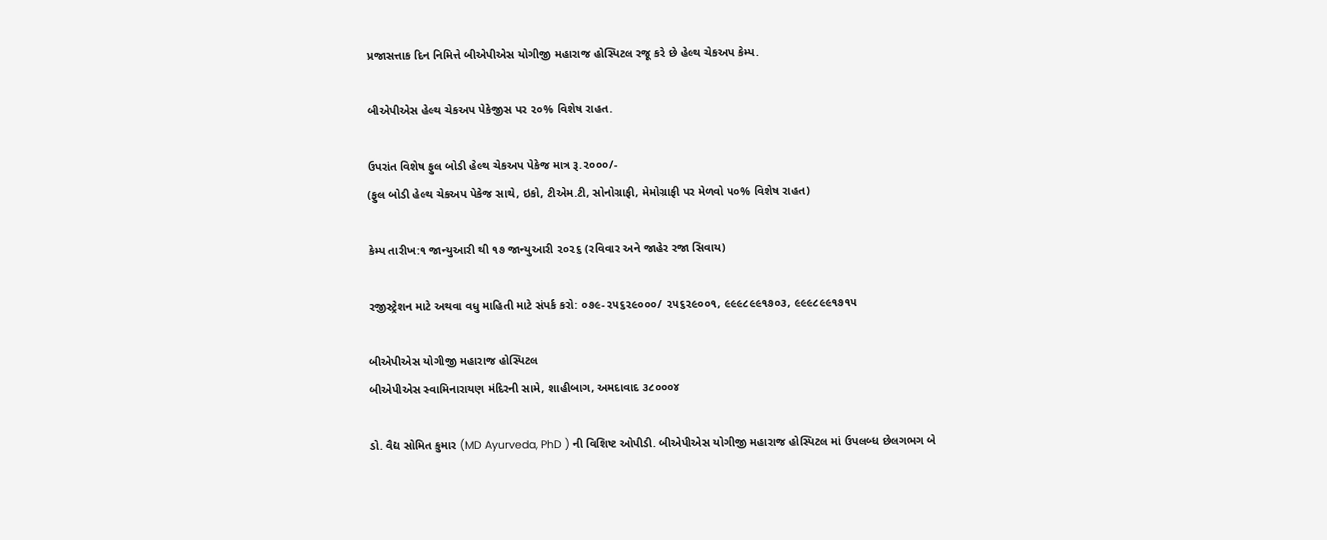પ્રજાસત્તાક દિન નિમિત્તે બીએપીએસ યોગીજી મહારાજ હોસ્પિટલ રજૂ કરે છે હેલ્થ ચેકઅપ કેમ્પ.

બીએપીએસ હેલ્થ ચેકઅપ પેકેજીસ પર ૨૦% વિશેષ રાહત.

ઉપરાંત વિશેષ ફુલ બોડી હેલ્થ ચેકઅપ પેકેજ માત્ર રૂ.૨૦૦૦/-
(ફુલ બોડી હેલ્થ ચેકઅપ પેકેજ સાથે, ઇકો, ટીએમ.ટી, સોનોગ્રાફી, મેમોગ્રાફી પર મેળવો ૫૦% વિશેષ રાહત)

કેમ્પ તારીખ:૧ જાન્યુઆરી થી ૧૭ જાન્યુઆરી ૨૦૨૬ (રવિવાર અને જાહેર રજા સિવાય)

રજીસ્ટ્રેશન માટે અથવા વધુ માહિતી માટે સંપર્ક કરો: ૦૭૯-૨૫૬૨૯૦૦૦/ ૨૫૬૨૯૦૦૧, ૯૯૯૮૯૯૧૭૦૩, ૯૯૯૮૯૯૧૭૧૫

બીએપીએસ યોગીજી મહારાજ હોસ્પિટલ
બીએપીએસ સ્વામિનારાયણ મંદિરની સામે, શાહીબાગ, અમદાવાદ ૩૮૦૦૦૪

ડો. વૈદ્ય સોમિત કુમાર (MD Ayurveda, PhD ) ની વિશિષ્ટ ઓપીડી. બીએપીએસ યોગીજી મહારાજ હોસ્પિટલ માં ઉપલબ્ધ છેલગભગ બે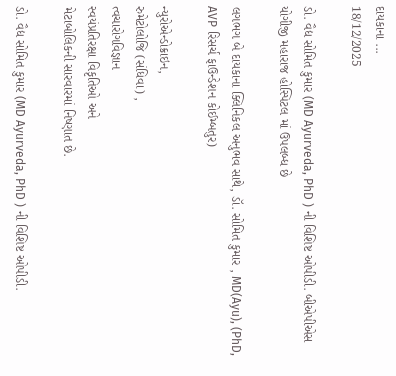દાયકાના ...
18/12/2025

ડો. વૈદ્ય સોમિત કુમાર (MD Ayurveda, PhD ) ની વિશિષ્ટ ઓપીડી. બીએપીએસ યોગીજી મહારાજ હોસ્પિટલ માં ઉપલબ્ધ છે

લગભગ બે દાયકાના ક્લિનિકલ અનુભવ સાથે, ડૉ. સોમિત કુમાર , MD(Ayu), (PhD, AVP રિસર્ચ ફાઉન્ડેશન કોઈમ્બતુર)

ન્યુરોએન્ડોક્રાઇન,
રુમેટોલોજિ (સંધિવા) ,
ત્વચારોગવિજ્ઞાન
સ્વયંપ્રતિરક્ષા વિકૃતિઓ અને
મેટાબોલિકની સારવારમાં નિષ્ણાત છે.

ડો. વૈદ્ય સોમિત કુમાર (MD Ayurveda, PhD ) ની વિશિષ્ટ ઓપીડી.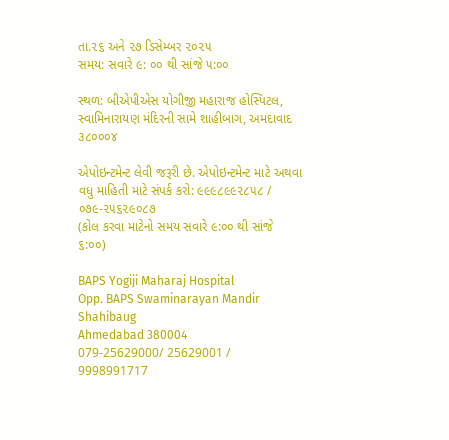તા.૨૬ અને ૨૭ ડિસેમ્બર ૨૦૨૫
સમય: સવારે ૯: ૦૦ થી સાંજે ૫:૦૦

સ્થળ: બીએપીએસ યોગીજી મહારાજ હોસ્પિટલ, સ્વામિનારાયણ મંદિરની સામે શાહીબાગ, અમદાવાદ ૩૮૦૦૦૪

એપોઇન્ટમેન્ટ લેવી જરૂરી છે. એપોઇન્ટમેન્ટ માટે અથવા વધુ માહિતી માટે સંપર્ક કરો: ૯૯૯૮૯૯૨૮૫૮ / ૦૭૯-૨૫૬૨૯૦૮૭
(કોલ કરવા માટેનો સમય સવારે ૯:૦૦ થી સાંજે ૬:૦૦)

BAPS Yogiji Maharaj Hospital
Opp. BAPS Swaminarayan Mandir
Shahibaug
Ahmedabad 380004
079-25629000/ 25629001 / 9998991717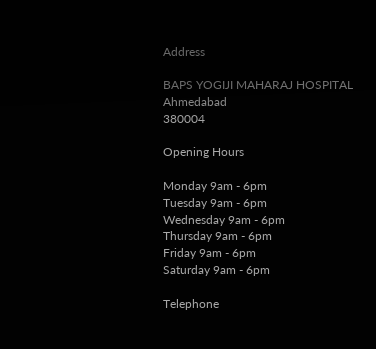Address

BAPS YOGIJI MAHARAJ HOSPITAL
Ahmedabad
380004

Opening Hours

Monday 9am - 6pm
Tuesday 9am - 6pm
Wednesday 9am - 6pm
Thursday 9am - 6pm
Friday 9am - 6pm
Saturday 9am - 6pm

Telephone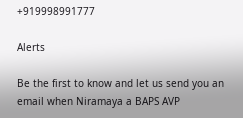+919998991777

Alerts

Be the first to know and let us send you an email when Niramaya a BAPS AVP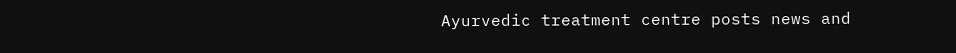Ayurvedic treatment centre posts news and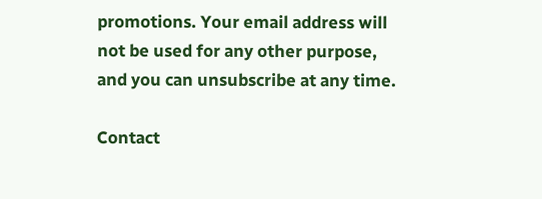promotions. Your email address will not be used for any other purpose, and you can unsubscribe at any time.

Contact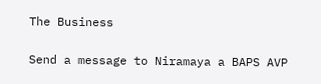The Business

Send a message to Niramaya a BAPS AVP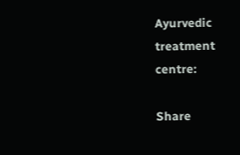Ayurvedic treatment centre:

Share